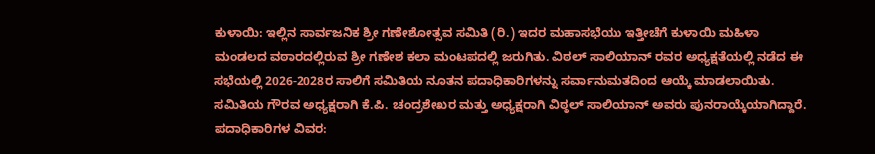ಕುಳಾಯಿ: ಇಲ್ಲಿನ ಸಾರ್ವಜನಿಕ ಶ್ರೀ ಗಣೇಶೋತ್ಸವ ಸಮಿತಿ (ರಿ.) ಇದರ ಮಹಾಸಭೆಯು ಇತ್ತೀಚೆಗೆ ಕುಳಾಯಿ ಮಹಿಳಾ ಮಂಡಲದ ವಠಾರದಲ್ಲಿರುವ ಶ್ರೀ ಗಣೇಶ ಕಲಾ ಮಂಟಪದಲ್ಲಿ ಜರುಗಿತು. ವಿಠಲ್ ಸಾಲಿಯಾನ್ ರವರ ಅಧ್ಯಕ್ಷತೆಯಲ್ಲಿ ನಡೆದ ಈ ಸಭೆಯಲ್ಲಿ 2026-2028ರ ಸಾಲಿಗೆ ಸಮಿತಿಯ ನೂತನ ಪದಾಧಿಕಾರಿಗಳನ್ನು ಸರ್ವಾನುಮತದಿಂದ ಆಯ್ಕೆ ಮಾಡಲಾಯಿತು.
ಸಮಿತಿಯ ಗೌರವ ಅಧ್ಯಕ್ಷರಾಗಿ ಕೆ.ಪಿ. ಚಂದ್ರಶೇಖರ ಮತ್ತು ಅಧ್ಯಕ್ಷರಾಗಿ ವಿಠ್ಠಲ್ ಸಾಲಿಯಾನ್ ಅವರು ಪುನರಾಯ್ಕೆಯಾಗಿದ್ದಾರೆ.
ಪದಾಧಿಕಾರಿಗಳ ವಿವರ: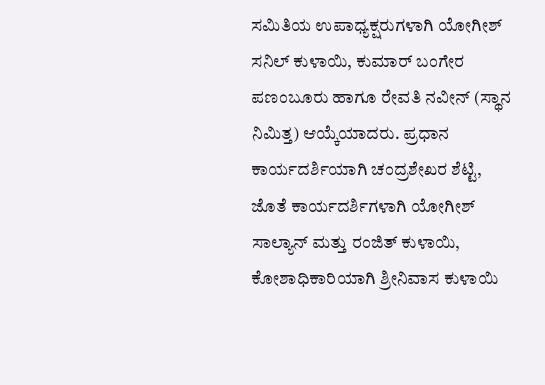ಸಮಿತಿಯ ಉಪಾಧ್ಯಕ್ಷರುಗಳಾಗಿ ಯೋಗೀಶ್ ಸನಿಲ್ ಕುಳಾಯಿ, ಕುಮಾರ್ ಬಂಗೇರ ಪಣಂಬೂರು ಹಾಗೂ ರೇವತಿ ನವೀನ್ (ಸ್ಥಾನ ನಿಮಿತ್ತ) ಆಯ್ಕೆಯಾದರು. ಪ್ರಧಾನ ಕಾರ್ಯದರ್ಶಿಯಾಗಿ ಚಂದ್ರಶೇಖರ ಶೆಟ್ಟಿ, ಜೊತೆ ಕಾರ್ಯದರ್ಶಿಗಳಾಗಿ ಯೋಗೀಶ್ ಸಾಲ್ಯಾನ್ ಮತ್ತು ರಂಜಿತ್ ಕುಳಾಯಿ, ಕೋಶಾಧಿಕಾರಿಯಾಗಿ ಶ್ರೀನಿವಾಸ ಕುಳಾಯಿ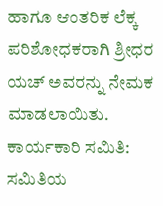ಹಾಗೂ ಆಂತರಿಕ ಲೆಕ್ಕ ಪರಿಶೋಧಕರಾಗಿ ಶ್ರೀಧರ ಯಚ್ ಅವರನ್ನು ನೇಮಕ ಮಾಡಲಾಯಿತು.
ಕಾರ್ಯಕಾರಿ ಸಮಿತಿ:
ಸಮಿತಿಯ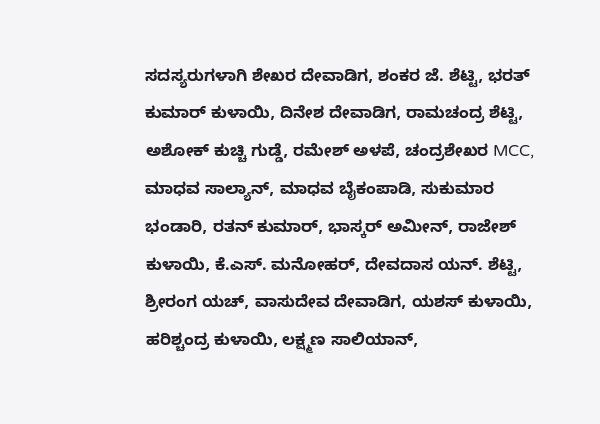ಸದಸ್ಯರುಗಳಾಗಿ ಶೇಖರ ದೇವಾಡಿಗ, ಶಂಕರ ಜೆ. ಶೆಟ್ಟಿ, ಭರತ್ ಕುಮಾರ್ ಕುಳಾಯಿ, ದಿನೇಶ ದೇವಾಡಿಗ, ರಾಮಚಂದ್ರ ಶೆಟ್ಟಿ, ಅಶೋಕ್ ಕುಚ್ಚಿ ಗುಡ್ಡೆ, ರಮೇಶ್ ಅಳಪೆ, ಚಂದ್ರಶೇಖರ MCC, ಮಾಧವ ಸಾಲ್ಯಾನ್, ಮಾಧವ ಬೈಕಂಪಾಡಿ, ಸುಕುಮಾರ ಭಂಡಾರಿ, ರತನ್ ಕುಮಾರ್, ಭಾಸ್ಕರ್ ಅಮೀನ್, ರಾಜೇಶ್ ಕುಳಾಯಿ, ಕೆ.ಎಸ್. ಮನೋಹರ್, ದೇವದಾಸ ಯನ್. ಶೆಟ್ಟಿ, ಶ್ರೀರಂಗ ಯಚ್, ವಾಸುದೇವ ದೇವಾಡಿಗ, ಯಶಸ್ ಕುಳಾಯಿ, ಹರಿಶ್ಚಂದ್ರ ಕುಳಾಯಿ, ಲಕ್ಷ್ಮಣ ಸಾಲಿಯಾನ್,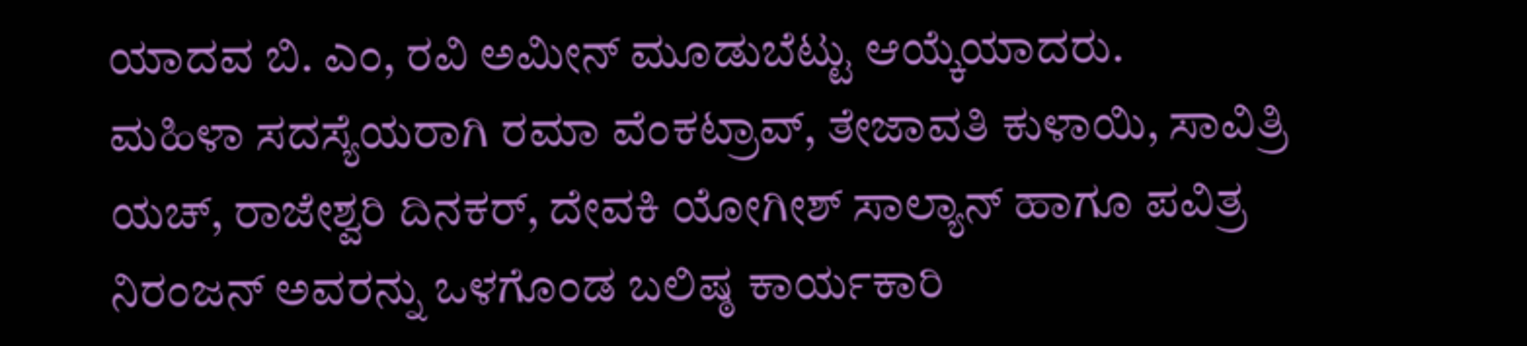ಯಾದವ ಬಿ. ಎಂ, ರವಿ ಅಮೀನ್ ಮೂಡುಬೆಟ್ಟು ಆಯ್ಕೆಯಾದರು.
ಮಹಿಳಾ ಸದಸ್ಯೆಯರಾಗಿ ರಮಾ ವೆಂಕಟ್ರಾವ್, ತೇಜಾವತಿ ಕುಳಾಯಿ, ಸಾವಿತ್ರಿ ಯಚ್, ರಾಜೇಶ್ವರಿ ದಿನಕರ್, ದೇವಕಿ ಯೋಗೀಶ್ ಸಾಲ್ಯಾನ್ ಹಾಗೂ ಪವಿತ್ರ ನಿರಂಜನ್ ಅವರನ್ನು ಒಳಗೊಂಡ ಬಲಿಷ್ಠ ಕಾರ್ಯಕಾರಿ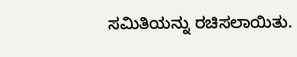ಸಮಿತಿಯನ್ನು ರಚಿಸಲಾಯಿತು.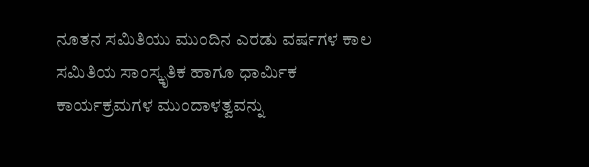ನೂತನ ಸಮಿತಿಯು ಮುಂದಿನ ಎರಡು ವರ್ಷಗಳ ಕಾಲ ಸಮಿತಿಯ ಸಾಂಸ್ಕೃತಿಕ ಹಾಗೂ ಧಾರ್ಮಿಕ ಕಾರ್ಯಕ್ರಮಗಳ ಮುಂದಾಳತ್ವವನ್ನು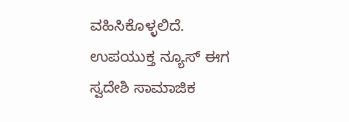ವಹಿಸಿಕೊಳ್ಳಲಿದೆ.
ಉಪಯುಕ್ತ ನ್ಯೂಸ್ ಈಗ ಸ್ವದೇಶಿ ಸಾಮಾಜಿಕ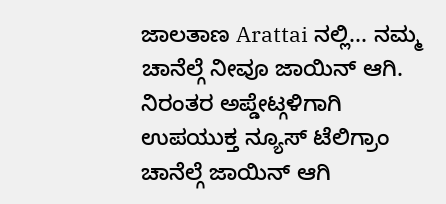ಜಾಲತಾಣ Arattai ನಲ್ಲಿ... ನಮ್ಮ ಚಾನೆಲ್ಗೆ ನೀವೂ ಜಾಯಿನ್ ಆಗಿ.
ನಿರಂತರ ಅಪ್ಡೇಟ್ಗಳಿಗಾಗಿ ಉಪಯುಕ್ತ ನ್ಯೂಸ್ ಟೆಲಿಗ್ರಾಂ ಚಾನೆಲ್ಗೆ ಜಾಯಿನ್ ಆಗಿ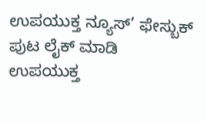ಉಪಯುಕ್ತ ನ್ಯೂಸ್’ ಫೇಸ್ಬುಕ್ ಪುಟ ಲೈಕ್ ಮಾಡಿ
ಉಪಯುಕ್ತ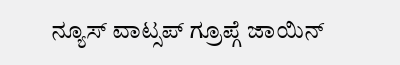ನ್ಯೂಸ್ ವಾಟ್ಸಪ್ ಗ್ರೂಪ್ಗೆ ಜಾಯಿನ್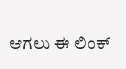ಆಗಲು ಈ ಲಿಂಕ್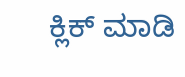ಕ್ಲಿಕ್ ಮಾಡಿ